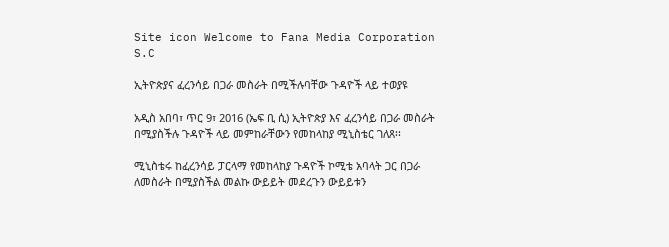Site icon Welcome to Fana Media Corporation S.C

ኢትዮጵያና ፈረንሳይ በጋራ መስራት በሚችሉባቸው ጉዳዮች ላይ ተወያዩ

አዲስ አበባ፣ ጥር 9፣ 2016 (ኤፍ ቢ ሲ) ኢትዮጵያ እና ፈረንሳይ በጋራ መስራት በሚያስችሉ ጉዳዮች ላይ መምከራቸውን የመከላከያ ሚኒስቴር ገለጸ፡፡

ሚኒስቴሩ ከፈረንሳይ ፓርላማ የመከላከያ ጉዳዮች ኮሚቴ አባላት ጋር በጋራ ለመስራት በሚያስችል መልኩ ውይይት መደረጉን ውይይቱን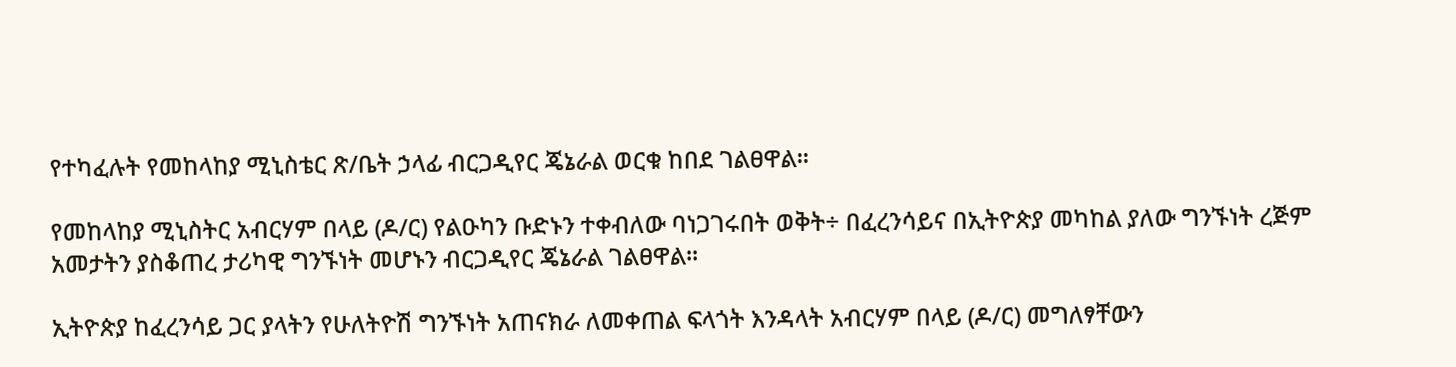የተካፈሉት የመከላከያ ሚኒስቴር ጽ/ቤት ኃላፊ ብርጋዲየር ጄኔራል ወርቁ ከበደ ገልፀዋል፡፡

የመከላከያ ሚኒስትር አብርሃም በላይ (ዶ/ር) የልዑካን ቡድኑን ተቀብለው ባነጋገሩበት ወቅት÷ በፈረንሳይና በኢትዮጵያ መካከል ያለው ግንኙነት ረጅም አመታትን ያስቆጠረ ታሪካዊ ግንኙነት መሆኑን ብርጋዲየር ጄኔራል ገልፀዋል፡፡

ኢትዮጵያ ከፈረንሳይ ጋር ያላትን የሁለትዮሽ ግንኙነት አጠናክራ ለመቀጠል ፍላጎት እንዳላት አብርሃም በላይ (ዶ/ር) መግለፃቸውን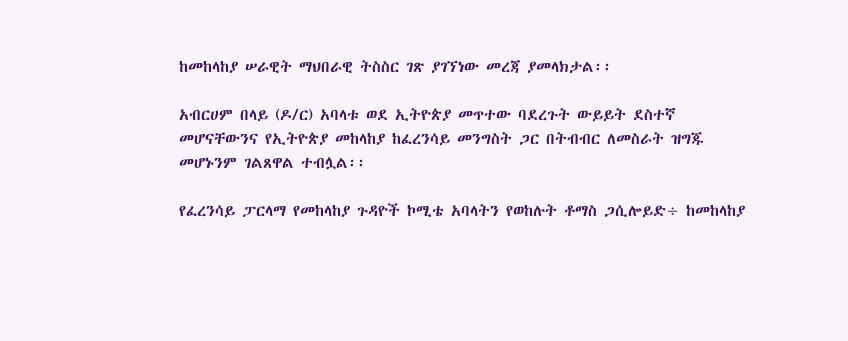ከመከላከያ ሠራዊት ማህበራዊ ትስስር ገጽ ያገኘነው መረጃ ያመላክታል፡፡

አብርሀም በላይ (ዶ/ር) አባላቱ ወደ ኢትዮጵያ መጥተው ባደረጉት ውይይት ደስተኛ መሆናቸውንና የኢትዮጵያ መከላከያ ከፈረንሳይ መንግስት ጋር በትብብር ለመስራት ዝግጁ መሆኑንም ገልጸዋል ተብሏል፡፡

የፈረንሳይ ፓርላማ የመከላከያ ጉዳዮች ኮሚቴ አባላትን የወከሉት ቶማስ ጋሲሎይድ÷ ከመከላከያ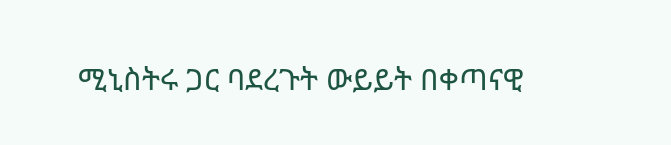ሚኒስትሩ ጋር ባደረጉት ውይይት በቀጣናዊ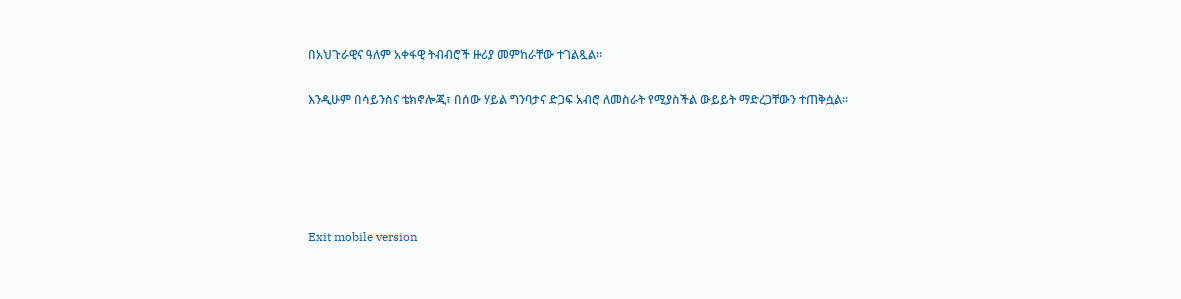በአህጉራዊና ዓለም አቀፋዊ ትብብሮች ዙሪያ መምከራቸው ተገልጿል፡፡

እንዲሁም በሳይንስና ቴክኖሎጂ፣ በሰው ሃይል ግንባታና ድጋፍ አብሮ ለመስራት የሚያስችል ውይይት ማድረጋቸውን ተጠቅሷል፡፡





Exit mobile version